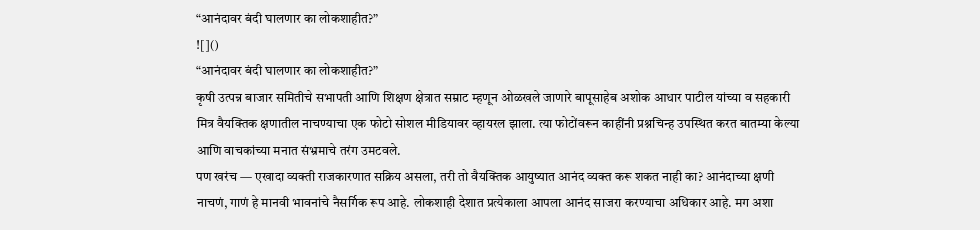“आनंदावर बंदी घालणार का लोकशाहीत?”
![]()
“आनंदावर बंदी घालणार का लोकशाहीत?”
कृषी उत्पन्न बाजार समितीचे सभापती आणि शिक्षण क्षेत्रात सम्राट म्हणून ओळखले जाणारे बापूसाहेब अशोक आधार पाटील यांच्या व सहकारी मित्र वैयक्तिक क्षणातील नाचण्याचा एक फोटो सोशल मीडियावर व्हायरल झाला. त्या फोटोंवरून काहींनी प्रश्नचिन्ह उपस्थित करत बातम्या केल्या आणि वाचकांच्या मनात संभ्रमाचे तरंग उमटवले.
पण खरंच — एखादा व्यक्ती राजकारणात सक्रिय असला, तरी तो वैयक्तिक आयुष्यात आनंद व्यक्त करू शकत नाही का? आनंदाच्या क्षणी नाचणं, गाणं हे मानवी भावनांचे नैसर्गिक रूप आहे. लोकशाही देशात प्रत्येकाला आपला आनंद साजरा करण्याचा अधिकार आहे. मग अशा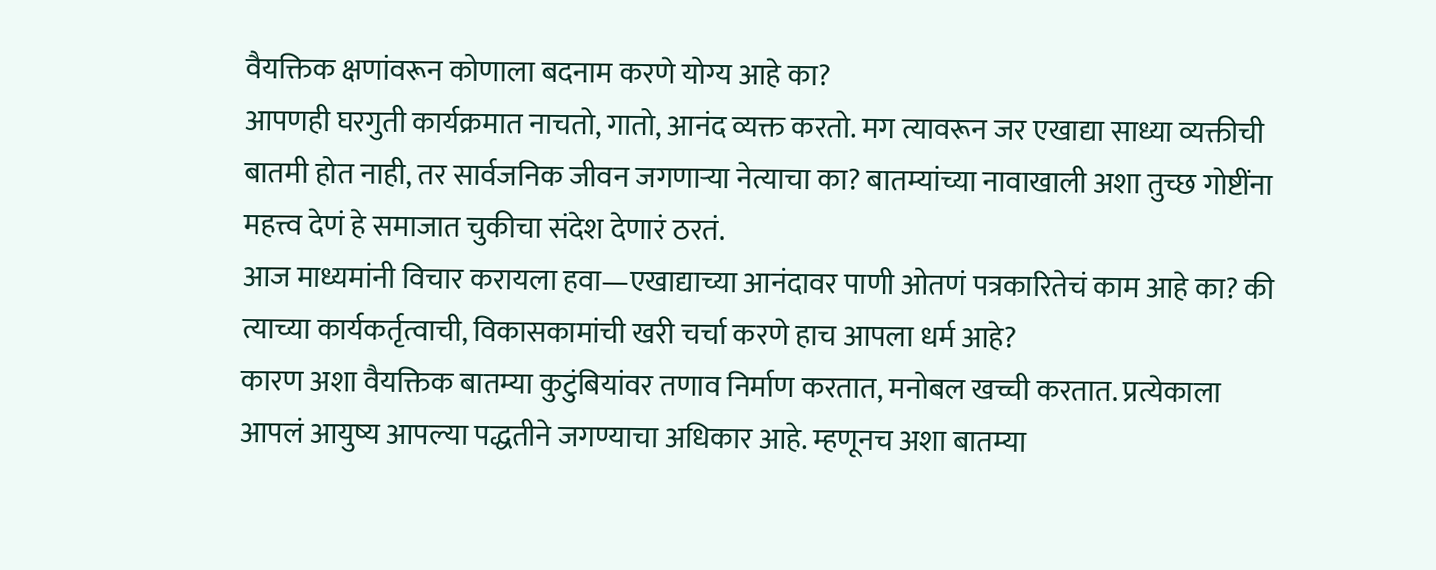वैयक्तिक क्षणांवरून कोणाला बदनाम करणे योग्य आहे का?
आपणही घरगुती कार्यक्रमात नाचतो, गातो, आनंद व्यक्त करतो. मग त्यावरून जर एखाद्या साध्या व्यक्तीची बातमी होत नाही, तर सार्वजनिक जीवन जगणाऱ्या नेत्याचा का? बातम्यांच्या नावाखाली अशा तुच्छ गोष्टींना महत्त्व देणं हे समाजात चुकीचा संदेश देणारं ठरतं.
आज माध्यमांनी विचार करायला हवा—एखाद्याच्या आनंदावर पाणी ओतणं पत्रकारितेचं काम आहे का? की त्याच्या कार्यकर्तृत्वाची, विकासकामांची खरी चर्चा करणे हाच आपला धर्म आहे?
कारण अशा वैयक्तिक बातम्या कुटुंबियांवर तणाव निर्माण करतात, मनोबल खच्ची करतात. प्रत्येकाला आपलं आयुष्य आपल्या पद्धतीने जगण्याचा अधिकार आहे. म्हणूनच अशा बातम्या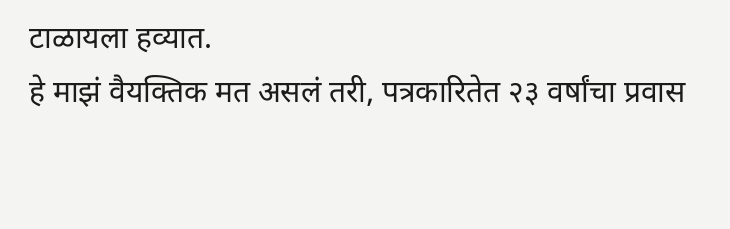टाळायला हव्यात.
हे माझं वैयक्तिक मत असलं तरी, पत्रकारितेत २३ वर्षांचा प्रवास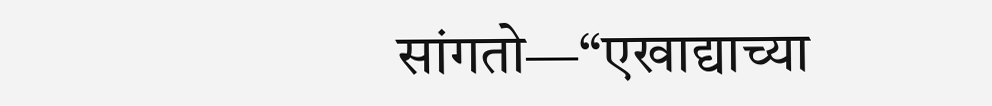सांगतो—“एखाद्याच्या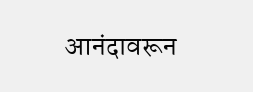आनंदावरून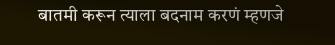बातमी करून त्याला बदनाम करणं म्हणजे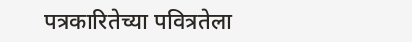पत्रकारितेच्या पवित्रतेला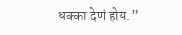धक्का देणं होय.”